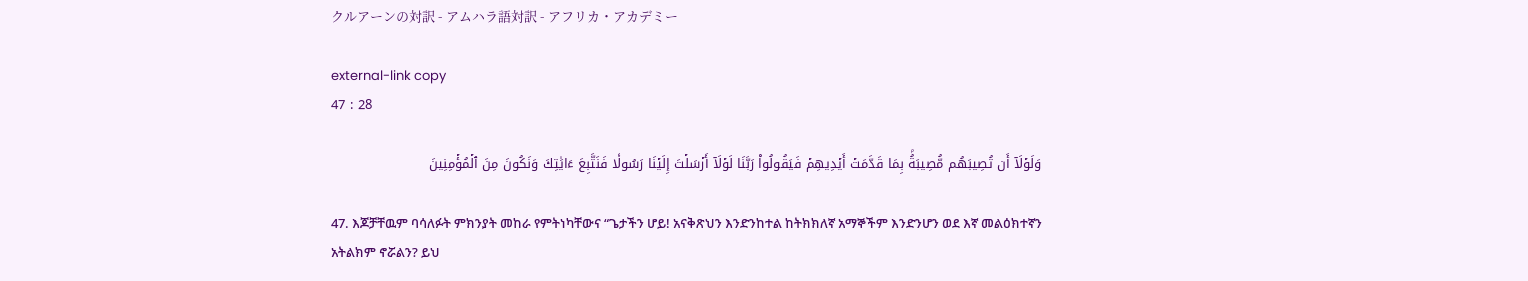クルアーンの対訳 - アムハラ語対訳 - アフリカ・アカデミー

external-link copy
47 : 28

وَلَوۡلَآ أَن تُصِيبَهُم مُّصِيبَةُۢ بِمَا قَدَّمَتۡ أَيۡدِيهِمۡ فَيَقُولُواْ رَبَّنَا لَوۡلَآ أَرۡسَلۡتَ إِلَيۡنَا رَسُولٗا فَنَتَّبِعَ ءَايَٰتِكَ وَنَكُونَ مِنَ ٱلۡمُؤۡمِنِينَ

47. እጆቻቸዉም ባሳለፉት ምክንያት መከራ የምትነካቸውና “ጌታችን ሆይ! አናቅጽህን እንድንከተል ከትክክለኛ አማኞችም እንድንሆን ወደ እኛ መልዕክተኛን አትልክም ኖሯልን? ይህ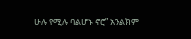ሁሉ የሚሉ ባልሆኑ ኖሮ” አንልክም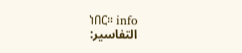ነበር። info
التفاسير: